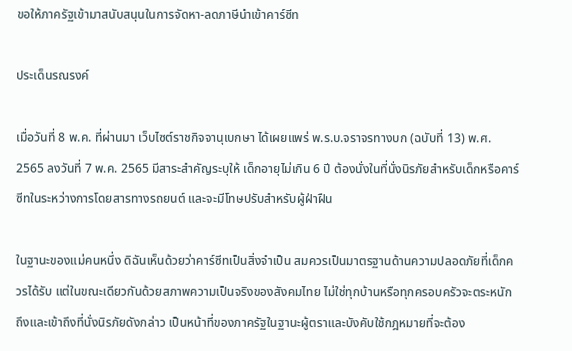ขอให้ภาครัฐเข้ามาสนับสนุนในการจัดหา-ลดภาษีนำเข้าคาร์ซีท

ประเด็นรณรงค์

เมื่อวันที่ 8 พ.ค. ที่ผ่านมา เว็บไซต์ราชกิจจานุเบกษา ได้เผยแพร่ พ.ร.บ.จราจรทางบก (ฉบับที่ 13) พ.ศ. 2565 ลงวันที่ 7 พ.ค. 2565 มีสาระสำคัญระบุให้ เด็กอายุไม่เกิน 6 ปี ต้องนั่งในที่นั่งนิรภัยสำหรับเด็กหรือคาร์ซีทในระหว่างการโดยสารทางรถยนต์ และจะมีโทษปรับสำหรับผู้ฝ่าฝืน

ในฐานะของแม่คนหนึ่ง ดิฉันเห็นด้วยว่าคาร์ซีทเป็นสิ่งจำเป็น สมควรเป็นมาตรฐานด้านความปลอดภัยที่เด็กควรได้รับ แต่ในขณะเดียวกันด้วยสภาพความเป็นจริงของสังคมไทย ไม่ใช่ทุกบ้านหรือทุกครอบครัวจะตระหนักถึงและเข้าถึงที่นั่งนิรภัยดังกล่าว เป็นหน้าที่ของภาครัฐในฐานะผู้ตราและบังคับใช้กฎหมายที่จะต้อง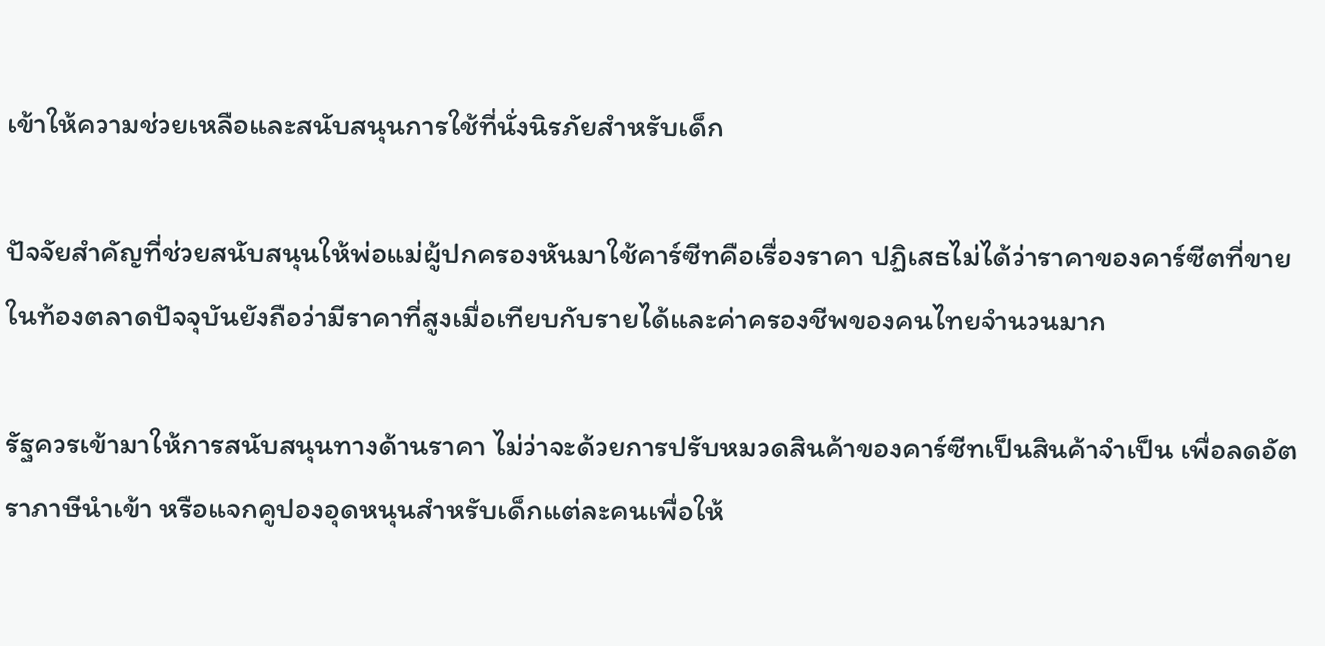เข้าให้ความช่วยเหลือและสนับสนุนการใช้ที่นั่งนิรภัยสำหรับเด็ก

ปัจจัยสำคัญที่ช่วยสนับสนุนให้พ่อแม่ผู้ปกครองหันมาใช้คาร์ซีทคือเรื่องราคา ปฏิเสธไม่ได้ว่าราคาของคาร์ซีตที่ขายในท้องตลาดปัจจุบันยังถือว่ามีราคาที่สูงเมื่อเทียบกับรายได้และค่าครองชีพของคนไทยจำนวนมาก

รัฐควรเข้ามาให้การสนับสนุนทางด้านราคา ไม่ว่าจะด้วยการปรับหมวดสินค้าของคาร์ซีทเป็นสินค้าจำเป็น เพื่อลดอัตราภาษีนำเข้า หรือแจกคูปองอุดหนุนสำหรับเด็กแต่ละคนเพื่อให้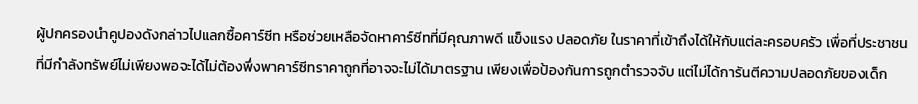ผู้ปกครองนำคูปองดังกล่าวไปแลกซื้อคาร์ซีท หรือช่วยเหลือจัดหาคาร์ซีทที่มีคุณภาพดี แข็งแรง ปลอดภัย ในราคาที่เข้าถึงได้ให้กับแต่ละครอบครัว เพื่อที่ประชาชนที่มีกำลังทรัพย์ไม่เพียงพอจะได้ไม่ต้องพึ่งพาคาร์ซีทราคาถูกที่อาจจะไม่ได้มาตรฐาน เพียงเพื่อป้องกันการถูกตำรวจจับ แต่ไม่ได้การันตีความปลอดภัยของเด็ก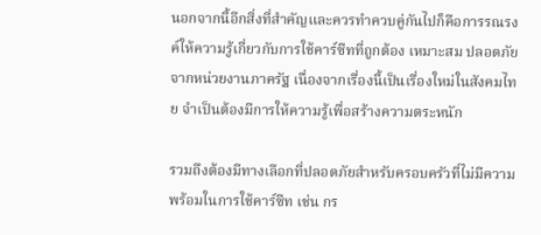นอกจากนี้อีกสิ่งที่สำคัญและควรทำควบคู่กันไปก็คือการรณรงค์ให้ความรู้เกี่ยวกับการใช้คาร์ซีทที่ถูกต้อง เหมาะสม ปลอดภัยจากหน่วยงานภาครัฐ เนื่องจากเรื่องนี้เป็นเรื่องใหม่ในสังคมไทย จำเป็นต้องมีการให้ความรู้เพื่อสร้างความตระหนัก

รวมถึงต้องมีทางเลือกที่ปลอดภัยสำหรับครอบครัวที่ไม่มีความพร้อมในการใช้คาร์ซีท เช่น กร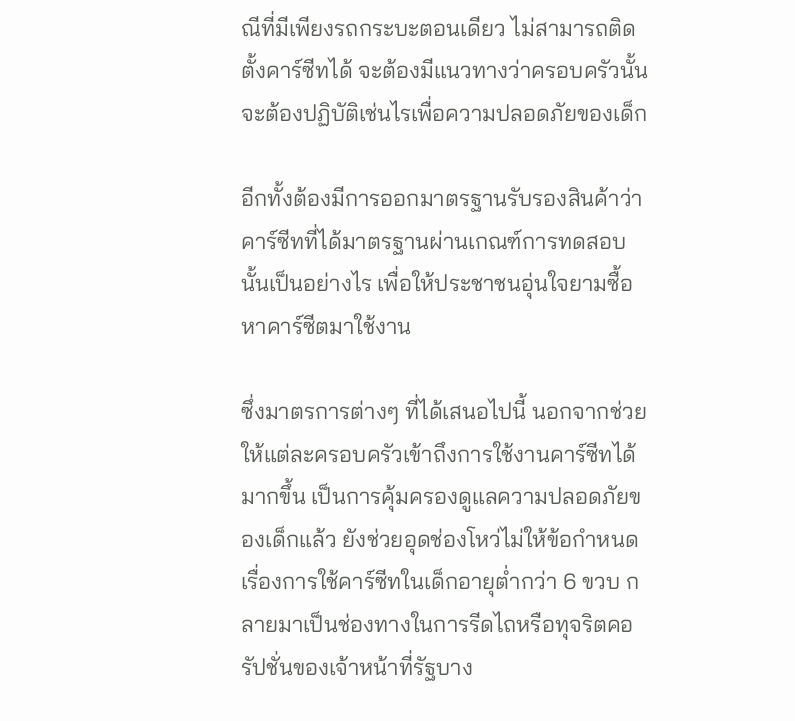ณีที่มีเพียงรถกระบะตอนเดียว ไม่สามารถติดตั้งคาร์ซีทได้ จะต้องมีแนวทางว่าครอบครัวนั้นจะต้องปฏิบัติเช่นไรเพื่อความปลอดภัยของเด็ก

อีกทั้งต้องมีการออกมาตรฐานรับรองสินค้าว่าคาร์ซีทที่ได้มาตรฐานผ่านเกณฑ์การทดสอบนั้นเป็นอย่างไร เพื่อให้ประชาชนอุ่นใจยามซื้อหาคาร์ซีตมาใช้งาน

ซึ่งมาตรการต่างๆ ที่ได้เสนอไปนี้ นอกจากช่วยให้แต่ละครอบครัวเข้าถึงการใช้งานคาร์ซีทได้มากขึ้น เป็นการคุ้มครองดูแลความปลอดภัยของเด็กแล้ว ยังช่วยอุดช่องโหว่ไม่ให้ข้อกำหนดเรื่องการใช้คาร์ซีทในเด็กอายุต่ำกว่า 6 ขวบ กลายมาเป็นช่องทางในการรีดไถหรือทุจริตคอรัปชั่นของเจ้าหน้าที่รัฐบาง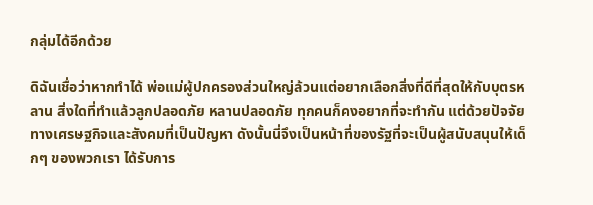กลุ่มได้อีกด้วย

ดิฉันเชื่อว่าหากทำได้ พ่อแม่ผู้ปกครองส่วนใหญ่ล้วนแต่อยากเลือกสิ่งที่ดีที่สุดให้กับบุตรหลาน สิ่งใดที่ทำแล้วลูกปลอดภัย หลานปลอดภัย ทุกคนก็คงอยากที่จะทำกัน แต่ด้วยปัจจัยทางเศรษฐกิจและสังคมที่เป็นปัญหา ดังนั้นนี่จึงเป็นหน้าที่ของรัฐที่จะเป็นผู้สนับสนุนให้เด็กๆ ของพวกเรา ได้รับการ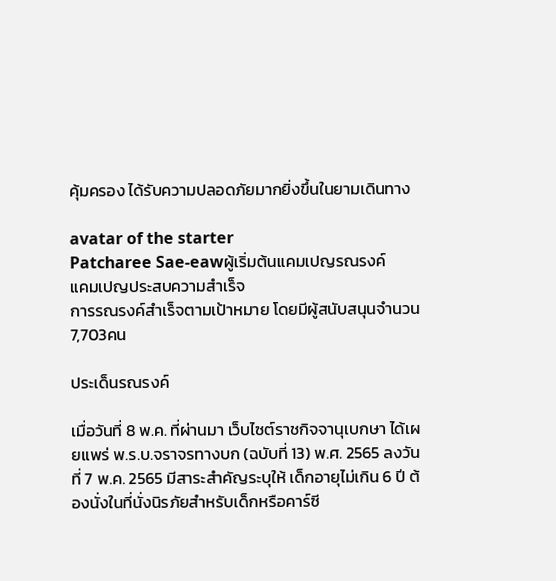คุ้มครอง ได้รับความปลอดภัยมากยิ่งขึ้นในยามเดินทาง

avatar of the starter
Patcharee Sae-eawผู้เริ่มต้นแคมเปญรณรงค์
แคมเปญประสบความสำเร็จ
การรณรงค์สำเร็จตามเป้าหมาย โดยมีผู้สนับสนุนจำนวน7,703คน

ประเด็นรณรงค์

เมื่อวันที่ 8 พ.ค. ที่ผ่านมา เว็บไซต์ราชกิจจานุเบกษา ได้เผยแพร่ พ.ร.บ.จราจรทางบก (ฉบับที่ 13) พ.ศ. 2565 ลงวันที่ 7 พ.ค. 2565 มีสาระสำคัญระบุให้ เด็กอายุไม่เกิน 6 ปี ต้องนั่งในที่นั่งนิรภัยสำหรับเด็กหรือคาร์ซี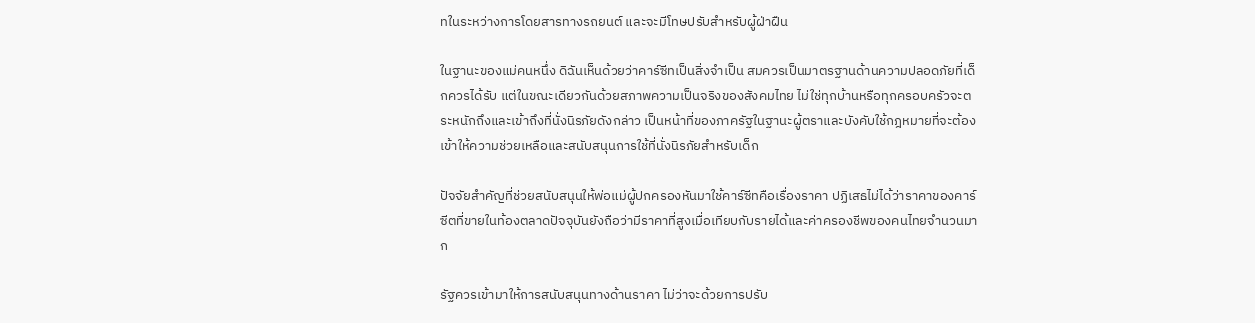ทในระหว่างการโดยสารทางรถยนต์ และจะมีโทษปรับสำหรับผู้ฝ่าฝืน

ในฐานะของแม่คนหนึ่ง ดิฉันเห็นด้วยว่าคาร์ซีทเป็นสิ่งจำเป็น สมควรเป็นมาตรฐานด้านความปลอดภัยที่เด็กควรได้รับ แต่ในขณะเดียวกันด้วยสภาพความเป็นจริงของสังคมไทย ไม่ใช่ทุกบ้านหรือทุกครอบครัวจะตระหนักถึงและเข้าถึงที่นั่งนิรภัยดังกล่าว เป็นหน้าที่ของภาครัฐในฐานะผู้ตราและบังคับใช้กฎหมายที่จะต้องเข้าให้ความช่วยเหลือและสนับสนุนการใช้ที่นั่งนิรภัยสำหรับเด็ก

ปัจจัยสำคัญที่ช่วยสนับสนุนให้พ่อแม่ผู้ปกครองหันมาใช้คาร์ซีทคือเรื่องราคา ปฏิเสธไม่ได้ว่าราคาของคาร์ซีตที่ขายในท้องตลาดปัจจุบันยังถือว่ามีราคาที่สูงเมื่อเทียบกับรายได้และค่าครองชีพของคนไทยจำนวนมาก

รัฐควรเข้ามาให้การสนับสนุนทางด้านราคา ไม่ว่าจะด้วยการปรับ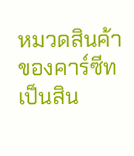หมวดสินค้าของคาร์ซีทเป็นสิน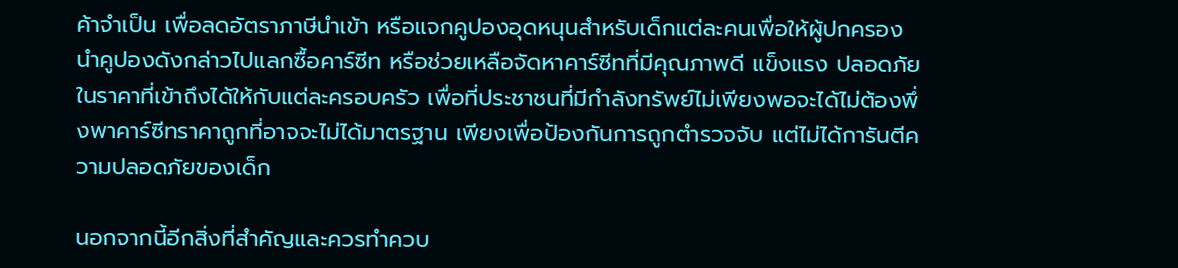ค้าจำเป็น เพื่อลดอัตราภาษีนำเข้า หรือแจกคูปองอุดหนุนสำหรับเด็กแต่ละคนเพื่อให้ผู้ปกครองนำคูปองดังกล่าวไปแลกซื้อคาร์ซีท หรือช่วยเหลือจัดหาคาร์ซีทที่มีคุณภาพดี แข็งแรง ปลอดภัย ในราคาที่เข้าถึงได้ให้กับแต่ละครอบครัว เพื่อที่ประชาชนที่มีกำลังทรัพย์ไม่เพียงพอจะได้ไม่ต้องพึ่งพาคาร์ซีทราคาถูกที่อาจจะไม่ได้มาตรฐาน เพียงเพื่อป้องกันการถูกตำรวจจับ แต่ไม่ได้การันตีความปลอดภัยของเด็ก

นอกจากนี้อีกสิ่งที่สำคัญและควรทำควบ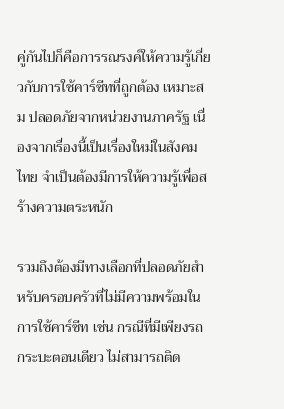คู่กันไปก็คือการรณรงค์ให้ความรู้เกี่ยวกับการใช้คาร์ซีทที่ถูกต้อง เหมาะสม ปลอดภัยจากหน่วยงานภาครัฐ เนื่องจากเรื่องนี้เป็นเรื่องใหม่ในสังคมไทย จำเป็นต้องมีการให้ความรู้เพื่อสร้างความตระหนัก

รวมถึงต้องมีทางเลือกที่ปลอดภัยสำหรับครอบครัวที่ไม่มีความพร้อมในการใช้คาร์ซีท เช่น กรณีที่มีเพียงรถกระบะตอนเดียว ไม่สามารถติด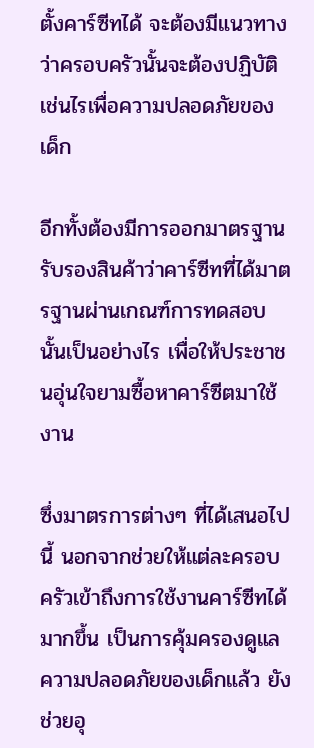ตั้งคาร์ซีทได้ จะต้องมีแนวทางว่าครอบครัวนั้นจะต้องปฏิบัติเช่นไรเพื่อความปลอดภัยของเด็ก

อีกทั้งต้องมีการออกมาตรฐานรับรองสินค้าว่าคาร์ซีทที่ได้มาตรฐานผ่านเกณฑ์การทดสอบนั้นเป็นอย่างไร เพื่อให้ประชาชนอุ่นใจยามซื้อหาคาร์ซีตมาใช้งาน

ซึ่งมาตรการต่างๆ ที่ได้เสนอไปนี้ นอกจากช่วยให้แต่ละครอบครัวเข้าถึงการใช้งานคาร์ซีทได้มากขึ้น เป็นการคุ้มครองดูแลความปลอดภัยของเด็กแล้ว ยังช่วยอุ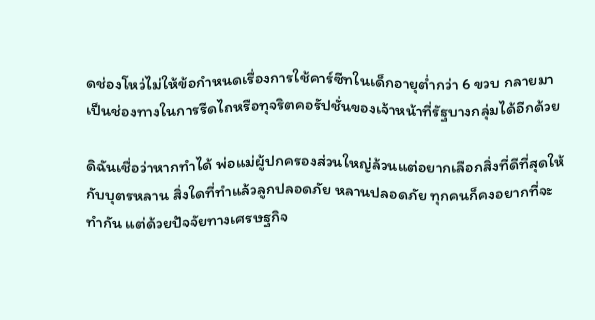ดช่องโหว่ไม่ให้ข้อกำหนดเรื่องการใช้คาร์ซีทในเด็กอายุต่ำกว่า 6 ขวบ กลายมาเป็นช่องทางในการรีดไถหรือทุจริตคอรัปชั่นของเจ้าหน้าที่รัฐบางกลุ่มได้อีกด้วย

ดิฉันเชื่อว่าหากทำได้ พ่อแม่ผู้ปกครองส่วนใหญ่ล้วนแต่อยากเลือกสิ่งที่ดีที่สุดให้กับบุตรหลาน สิ่งใดที่ทำแล้วลูกปลอดภัย หลานปลอดภัย ทุกคนก็คงอยากที่จะทำกัน แต่ด้วยปัจจัยทางเศรษฐกิจ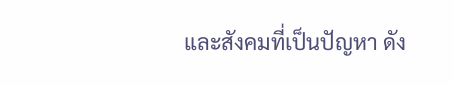และสังคมที่เป็นปัญหา ดัง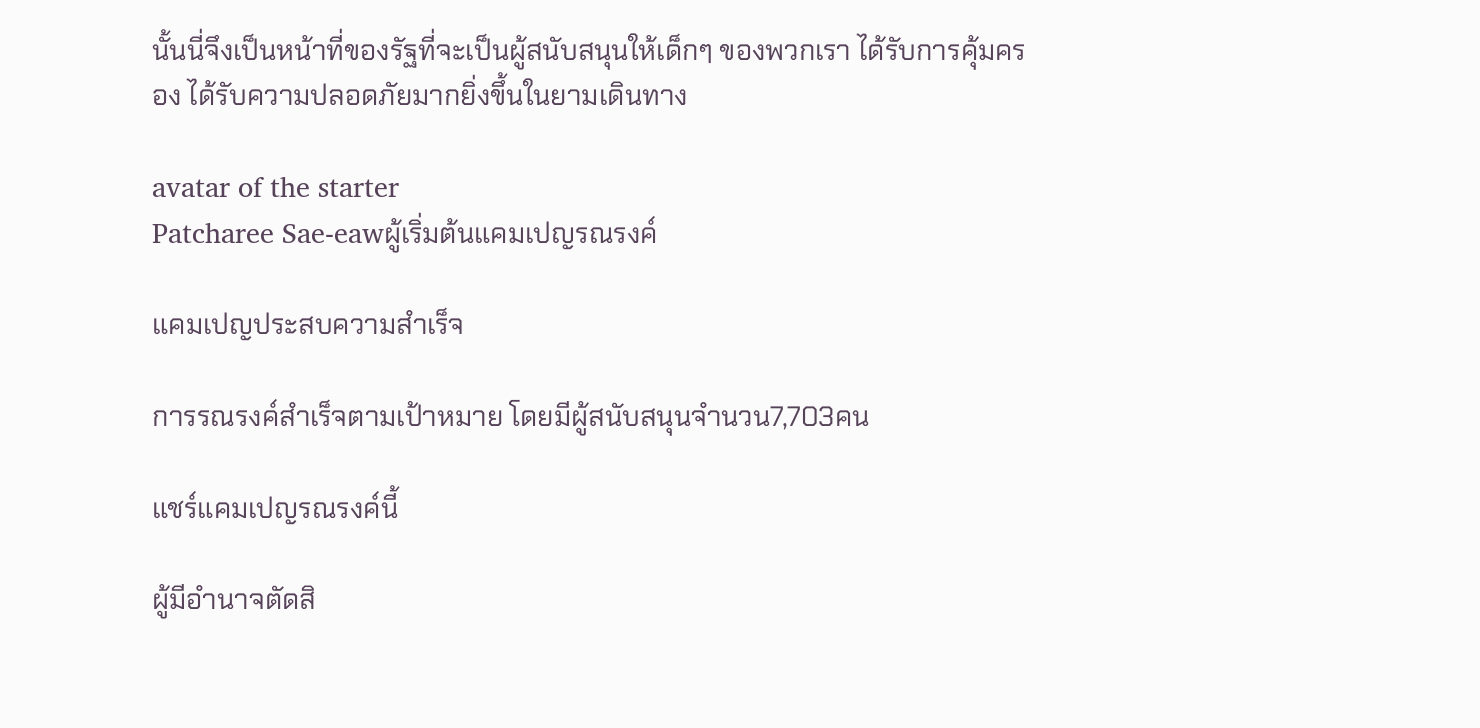นั้นนี่จึงเป็นหน้าที่ของรัฐที่จะเป็นผู้สนับสนุนให้เด็กๆ ของพวกเรา ได้รับการคุ้มครอง ได้รับความปลอดภัยมากยิ่งขึ้นในยามเดินทาง

avatar of the starter
Patcharee Sae-eawผู้เริ่มต้นแคมเปญรณรงค์

แคมเปญประสบความสำเร็จ

การรณรงค์สำเร็จตามเป้าหมาย โดยมีผู้สนับสนุนจำนวน7,703คน

แชร์แคมเปญรณรงค์นี้

ผู้มีอำนาจตัดสิ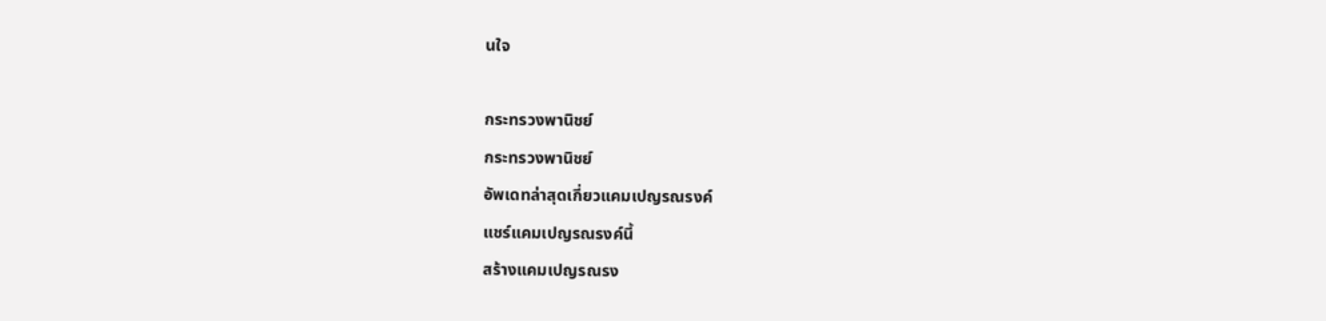นใจ

กระทรวงพานิชย์
กระทรวงพานิชย์
อัพเดทล่าสุดเกี่ยวแคมเปญรณรงค์
แชร์แคมเปญรณรงค์นี้
สร้างแคมเปญรณรง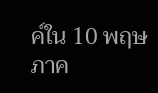ค์ใน 10 พฤษภาค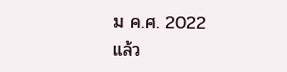ม ค.ศ. 2022 แล้ว